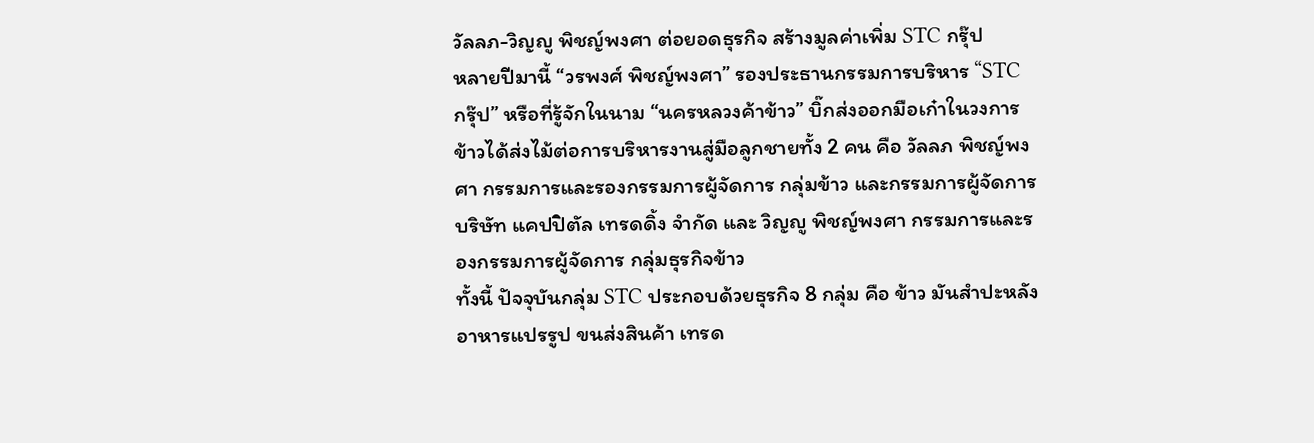วัลลภ-วิญญู พิชญ์พงศา ต่อยอดธุรกิจ สร้างมูลค่าเพิ่ม STC กรุ๊ป
หลายปีมานี้ “วรพงศ์ พิชญ์พงศา” รองประธานกรรมการบริหาร “STC กรุ๊ป” หรือที่รู้จักในนาม “นครหลวงค้าข้าว” บิ๊กส่งออกมือเก๋าในวงการข้าวได้ส่งไม้ต่อการบริหารงานสู่มือลูกชายทั้ง 2 คน คือ วัลลภ พิชญ์พงศา กรรมการและรองกรรมการผู้จัดการ กลุ่มข้าว และกรรมการผู้จัดการ บริษัท แคปปิตัล เทรดดิ้ง จำกัด และ วิญญู พิชญ์พงศา กรรมการและรองกรรมการผู้จัดการ กลุ่มธุรกิจข้าว
ทั้งนี้ ปัจจุบันกลุ่ม STC ประกอบด้วยธุรกิจ 8 กลุ่ม คือ ข้าว มันสำปะหลัง อาหารแปรรูป ขนส่งสินค้า เทรด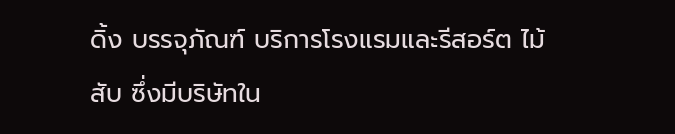ดิ้ง บรรจุภัณฑ์ บริการโรงแรมและรีสอร์ต ไม้สับ ซึ่งมีบริษัทใน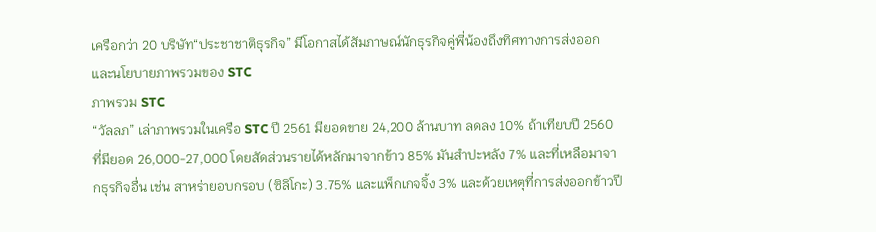เครือกว่า 20 บริษัท“ประชาชาติธุรกิจ” มีโอกาสได้สัมภาษณ์นักธุรกิจคู่พี่น้องถึงทิศทางการส่งออก และนโยบายภาพรวมของ STC
ภาพรวม STC
“วัลลภ” เล่าภาพรวมในเครือ STC ปี 2561 มียอดขาย 24,200 ล้านบาท ลดลง 10% ถ้าเทียบปี 2560 ที่มียอด 26,000-27,000 โดยสัดส่วนรายได้หลักมาจากข้าว 85% มันสำปะหลัง 7% และที่เหลือมาจากธุรกิจอื่น เช่น สาหร่ายอบกรอบ (ซิลิโกะ) 3.75% และแพ็กเกจจิ้ง 3% และด้วยเหตุที่การส่งออกข้าวปี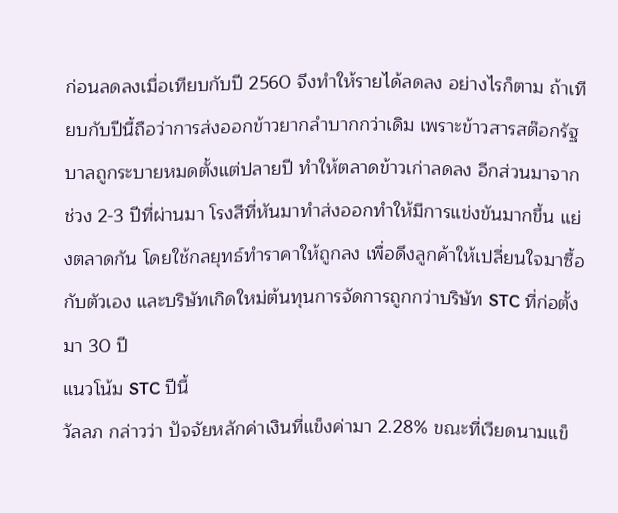ก่อนลดลงเมื่อเทียบกับปี 2560 จึงทำให้รายได้ลดลง อย่างไรก็ตาม ถ้าเทียบกับปีนี้ถือว่าการส่งออกข้าวยากลำบากกว่าเดิม เพราะข้าวสารสต๊อกรัฐบาลถูกระบายหมดตั้งแต่ปลายปี ทำให้ตลาดข้าวเก่าลดลง อีกส่วนมาจากช่วง 2-3 ปีที่ผ่านมา โรงสีที่หันมาทำส่งออกทำให้มีการแข่งขันมากขึ้น แย่งตลาดกัน โดยใช้กลยุทธ์ทำราคาให้ถูกลง เพื่อดึงลูกค้าให้เปลี่ยนใจมาซื้อกับตัวเอง และบริษัทเกิดใหม่ต้นทุนการจัดการถูกกว่าบริษัท STC ที่ก่อตั้งมา 30 ปี
แนวโน้ม STC ปีนี้
วัลลภ กล่าวว่า ปัจจัยหลักค่าเงินที่แข็งค่ามา 2.28% ขณะที่เวียดนามแข็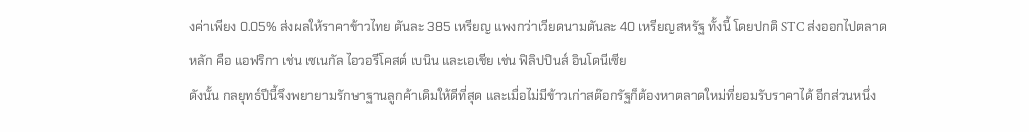งค่าเพียง 0.05% ส่งผลให้ราคาข้าวไทย ตันละ 385 เหรียญ แพงกว่าเวียดนามตันละ 40 เหรียญสหรัฐ ทั้งนี้ โดยปกติ STC ส่งออกไปตลาดหลัก คือ แอฟริกา เช่น เซเนกัล ไอวอรีโคสต์ เบนิน และเอเชีย เช่น ฟิลิปปินส์ อินโดนีเซีย
ดังนั้น กลยุทธ์ปีนี้จึงพยายามรักษาฐานลูกค้าเดิมให้ดีที่สุด และเมื่อไม่มีข้าวเก่าสต๊อกรัฐก็ต้องหาตลาดใหม่ที่ยอมรับราคาได้ อีกส่วนหนึ่ง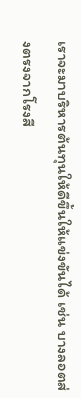เราจะมาบริหารต้นทุนให้ดีขึ้นให้แข่งขันได้ เช่น บางลอตส่งตรงจากโรงสี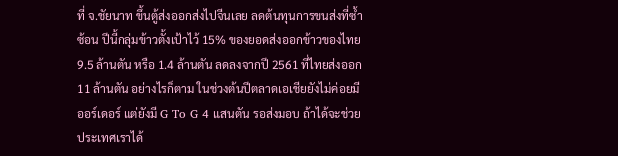ที่ จ.ชัยนาท ขึ้นตู้ส่งออกส่งไปจีนเลย ลดต้นทุนการขนส่งที่ซ้ำซ้อน ปีนี้กลุ่มข้าวตั้งเป้าไว้ 15% ของยอดส่งออกข้าวของไทย 9.5 ล้านตัน หรือ 1.4 ล้านตัน ลดลงจากปี 2561 ที่ไทยส่งออก 11 ล้านตัน อย่างไรก็ตาม ในช่วงต้นปีตลาดเอเชียยังไม่ค่อยมีออร์เดอร์ แต่ยังมี G To G 4 แสนตัน รอส่งมอบ ถ้าได้จะช่วยประเทศเราได้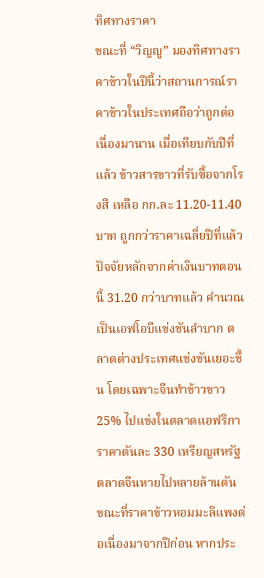ทิศทางราคา
ขณะที่ “วิญญู” มองทิศทางราคาข้าวในปีนี้ว่าสถานการณ์ราคาข้าวในประเทศถือว่าถูกต่อเนื่องมานาน เมื่อเทียบกับปีที่แล้ว ข้าวสารขาวที่รับซื้อจากโรงสี เหลือ กก.ละ 11.20-11.40 บาท ถูกกว่าราคาเฉลี่ยปีที่แล้ว ปัจจัยหลักจากค่าเงินบาทตอนนี้ 31.20 กว่าบาทแล้ว คำนวณเป็นเอฟโอบีแข่งขันลำบาก ตลาดต่างประเทศแข่งขันเยอะขึ้น โดยเฉพาะจีนทำข้าวขาว 25% ไปแข่งในตลาดแอฟริการาคาตันละ 330 เหรียญสหรัฐ ตลาดจีนหายไปหลายล้านตัน ขณะที่ราคาข้าวหอมมะลิแพงต่อเนื่องมาจากปีก่อน หากประ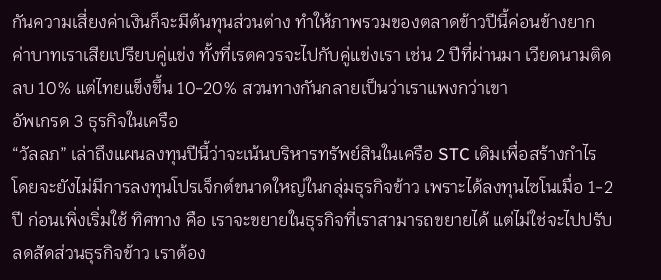กันความเสี่ยงค่าเงินก็จะมีต้นทุนส่วนต่าง ทำให้ภาพรวมของตลาดข้าวปีนี้ค่อนข้างยาก ค่าบาทเราเสียเปรียบคู่แข่ง ทั้งที่เรตควรจะไปกับคู่แข่งเรา เช่น 2 ปีที่ผ่านมา เวียดนามติดลบ 10% แต่ไทยแข็งขึ้น 10-20% สวนทางกันกลายเป็นว่าเราแพงกว่าเขา
อัพเกรด 3 ธุรกิจในเครือ
“วัลลภ” เล่าถึงแผนลงทุนปีนี้ว่าจะเน้นบริหารทรัพย์สินในเครือ STC เดิมเพื่อสร้างกำไร โดยจะยังไม่มีการลงทุนโปรเจ็กต์ขนาดใหญ่ในกลุ่มธุรกิจข้าว เพราะได้ลงทุนไซโนเมื่อ 1-2 ปี ก่อนเพิ่งเริ่มใช้ ทิศทาง คือ เราจะขยายในธุรกิจที่เราสามารถขยายได้ แต่ไม่ใช่จะไปปรับลดสัดส่วนธุรกิจข้าว เราต้อง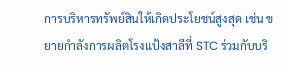การบริหารทรัพย์สินให้เกิดประโยชน์สูงสุด เช่น ขยายกำลังการผลิตโรงแป้งสาลีที่ STC ร่วมกับบริ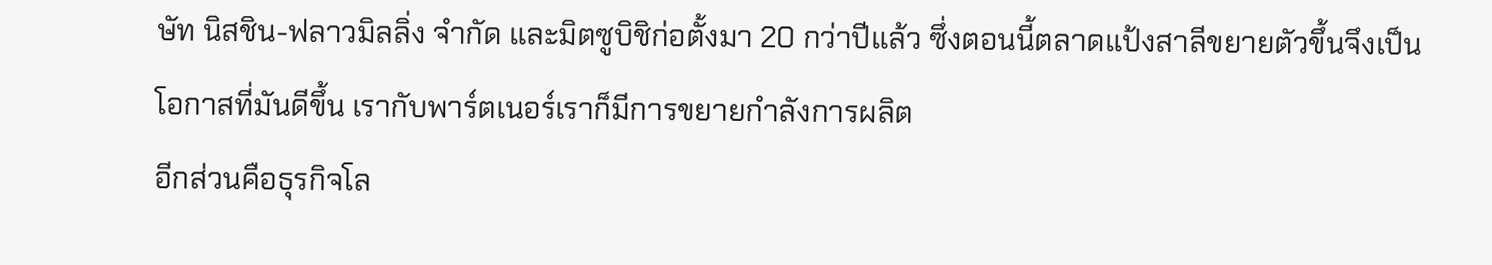ษัท นิสชิน-ฟลาวมิลลิ่ง จำกัด และมิตซูบิชิก่อตั้งมา 20 กว่าปีแล้ว ซึ่งตอนนี้ตลาดแป้งสาลีขยายตัวขึ้นจึงเป็นโอกาสที่มันดีขึ้น เรากับพาร์ตเนอร์เราก็มีการขยายกำลังการผลิต
อีกส่วนคือธุรกิจโล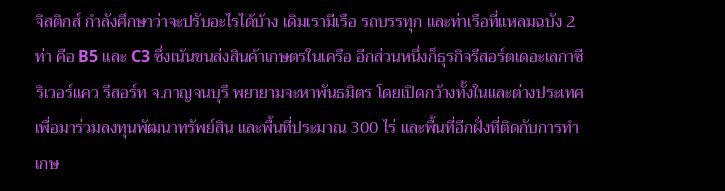จิสติกส์ กำลังศึกษาว่าจะปรับอะไรได้บ้าง เดิมเรามีเรือ รถบรรทุก และท่าเรือที่แหลมฉบัง 2 ท่า คือ B5 และ C3 ซึ่งเน้นขนส่งสินค้าเกษตรในเครือ อีกส่วนหนึ่งก็ธุรกิจรีสอร์ตเดอะเลกาซี ริเวอร์แคว รีสอร์ท จ.กาญจนบุรี พยายามจะหาพันธมิตร โดยเปิดกว้างทั้งในและต่างประเทศเพื่อมาร่วมลงทุนพัฒนาทรัพย์สิน และพื้นที่ประมาณ 300 ไร่ และพื้นที่อีกฝั่งที่ติดกับการทำเกษ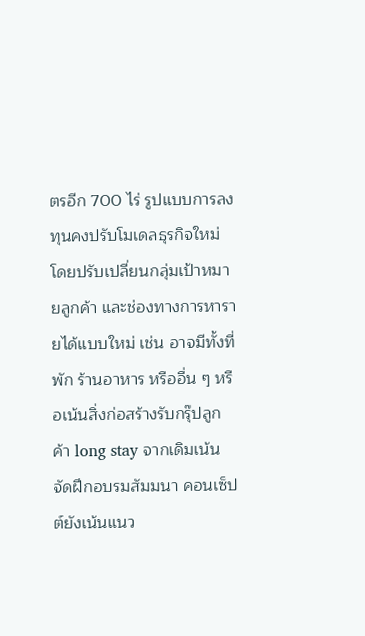ตรอีก 700 ไร่ รูปแบบการลงทุนคงปรับโมเดลธุรกิจใหม่ โดยปรับเปลี่ยนกลุ่มเป้าหมายลูกค้า และช่องทางการหารายได้แบบใหม่ เช่น อาจมีทั้งที่พัก ร้านอาหาร หรืออื่น ๆ หรือเน้นสิ่งก่อสร้างรับกรุ๊ปลูกค้า long stay จากเดิมเน้นจัดฝึกอบรมสัมมนา คอนเซ็ปต์ยังเน้นแนว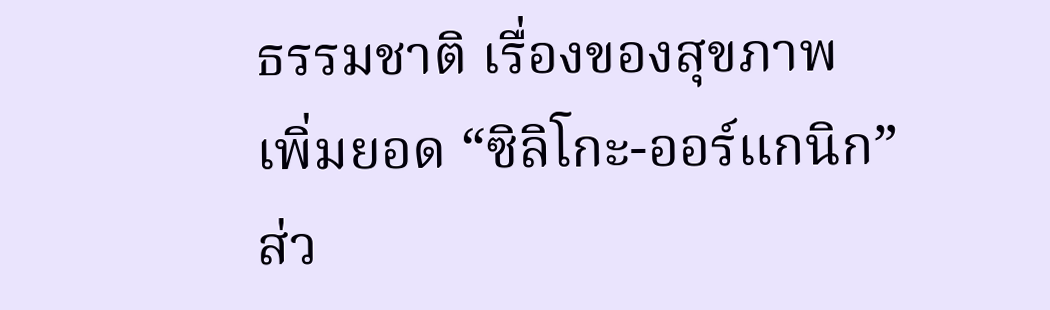ธรรมชาติ เรื่องของสุขภาพ
เพิ่มยอด “ซิลิโกะ-ออร์แกนิก”
ส่ว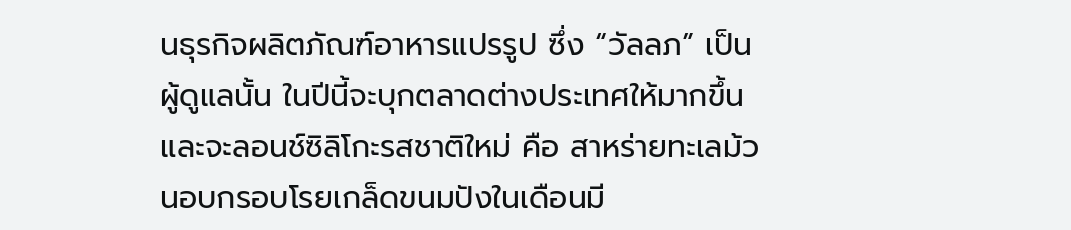นธุรกิจผลิตภัณฑ์อาหารแปรรูป ซึ่ง “วัลลภ” เป็นผู้ดูแลนั้น ในปีนี้จะบุกตลาดต่างประเทศให้มากขึ้น และจะลอนช์ซิลิโกะรสชาติใหม่ คือ สาหร่ายทะเลม้วนอบกรอบโรยเกล็ดขนมปังในเดือนมี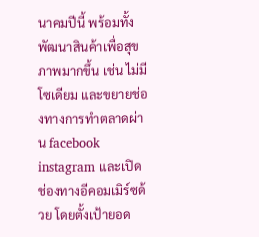นาคมปีนี้ พร้อมทั้งพัฒนาสินค้าเพื่อสุขภาพมากขึ้น เช่น ไม่มีโซเดียม และขยายช่องทางการทำตลาดผ่าน facebook instagram และเปิดช่องทางอีคอมเมิร์ซด้วย โดยตั้งเป้ายอด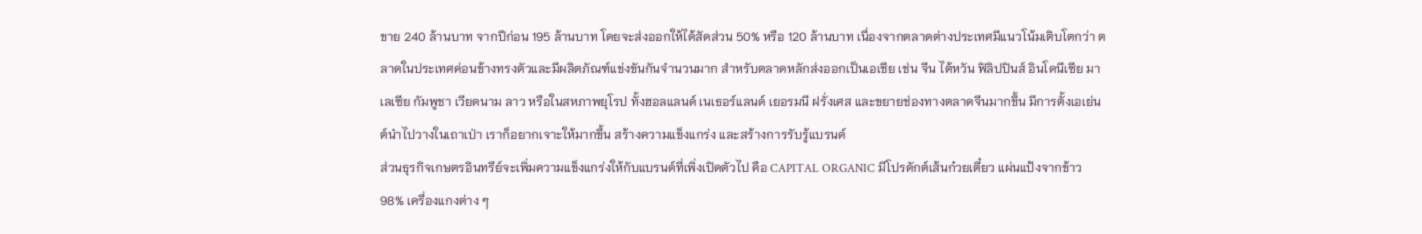ขาย 240 ล้านบาท จากปีก่อน 195 ล้านบาท โดยจะส่งออกให้ได้สัดส่วน 50% หรือ 120 ล้านบาท เนื่องจากตลาดต่างประเทศมีแนวโน้มเติบโตกว่า ตลาดในประเทศค่อนข้างทรงตัวและมีผลิตภัณฑ์แข่งขันกันจำนวนมาก สำหรับตลาดหลักส่งออกเป็นเอเชีย เช่น จีน ไต้หวัน ฟิลิปปินส์ อินโดนีเซีย มาเลเซีย กัมพูชา เวียดนาม ลาว หรือในสหภาพยุโรป ทั้งฮอลแลนด์ เนเธอร์แลนด์ เยอรมนี ฝรั่งเศส และขยายช่องทางตลาดจีนมากขึ้น มีการตั้งเอเย่นต์นำไปวางในเถาเป่า เราก็อยากเจาะให้มากขึ้น สร้างความแข็งแกร่ง และสร้างการรับรู้แบรนด์
ส่วนธุรกิจเกษตรอินทรีย์จะเพิ่มความแข็งแกร่งให้กับแบรนด์ที่เพิ่งเปิดตัวไป คือ CAPITAL ORGANIC มีโปรดักต์เส้นก๋วยเตี๋ยว แผ่นแป้งจากข้าว 98% เครื่องแกงต่าง ๆ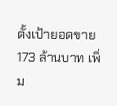ตั้งเป้ายอดขาย 173 ล้านบาท เพิ่ม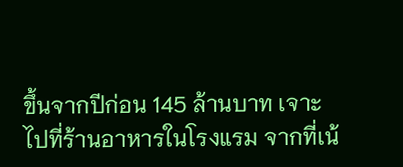ขึ้นจากปีก่อน 145 ล้านบาท เจาะไปที่ร้านอาหารในโรงแรม จากที่เน้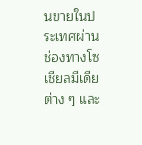นขายในประเทศผ่านช่องทางโซเชียลมีเดียต่าง ๆ และ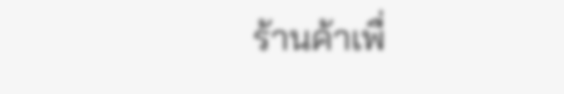ร้านค้าเพื่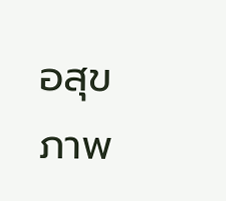อสุขภาพ